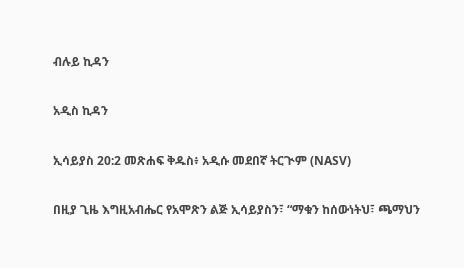ብሉይ ኪዳን

አዲስ ኪዳን

ኢሳይያስ 20:2 መጽሐፍ ቅዱስ፥ አዲሱ መደበኛ ትርጒም (NASV)

በዚያ ጊዜ እግዚአብሔር የአሞጽን ልጅ ኢሳይያስን፣ “ማቁን ከሰውነትህ፣ ጫማህን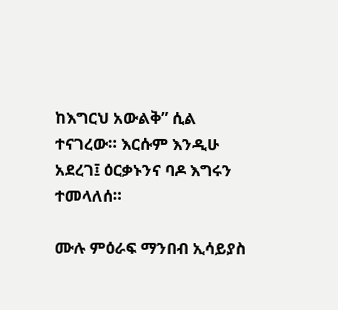ከእግርህ አውልቅ” ሲል ተናገረው። እርሱም እንዲሁ አደረገ፤ ዕርቃኑንና ባዶ እግሩን ተመላለሰ።

ሙሉ ምዕራፍ ማንበብ ኢሳይያስ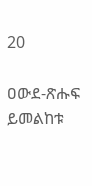20

ዐውደ-ጽሑፍ ይመልከቱ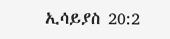ኢሳይያስ 20:2